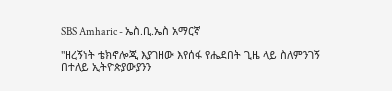SBS Amharic - ኤስ.ቢ.ኤስ አማርኛ

"ዘረኝነት ቴክኖሎጂ እያገዘው እየሰፋ የሔደበት ጊዜ ላይ ስለምንገኝ በተለይ ኢትዮጵያውያንን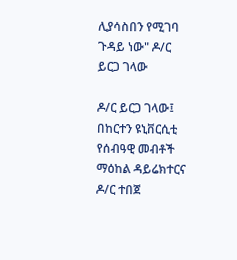ሊያሳስበን የሚገባ ጉዳይ ነው" ዶ/ር ይርጋ ገላው

ዶ/ር ይርጋ ገላው፤ በከርተን ዩኒቨርሲቲ የሰብዓዊ መብቶች ማዕከል ዳይሬክተርና ዶ/ር ተበጀ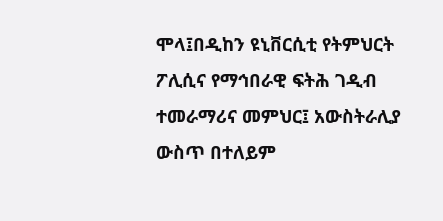ሞላ፤በዲከን ዩኒቨርሲቲ የትምህርት ፖሊሲና የማኅበራዊ ፍትሕ ገዲብ ተመራማሪና መምህር፤ አውስትራሊያ ውስጥ በተለይም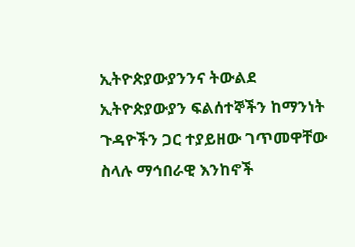ኢትዮጵያውያንንና ትውልደ ኢትዮጵያውያን ፍልሰተኞችን ከማንነት ጉዳዮችን ጋር ተያይዘው ገጥመዋቸው ስላሉ ማኅበራዊ እንከኖች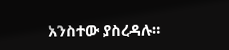አንስተው ያስረዳሉ።